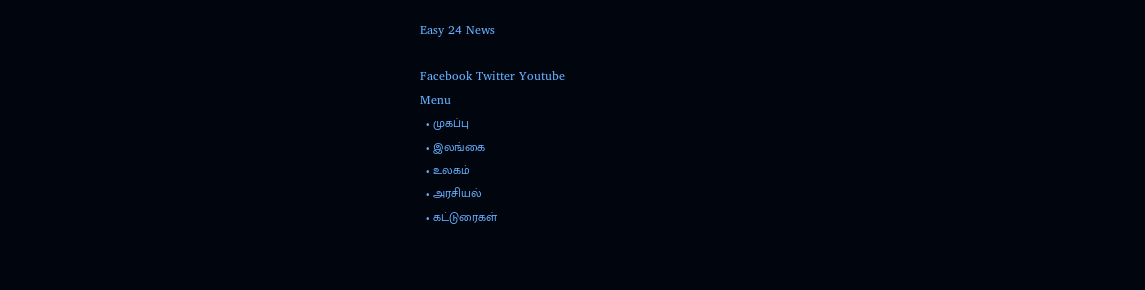Easy 24 News

Facebook Twitter Youtube
Menu
  • முகப்பு
  • இலங்கை
  • உலகம்
  • அரசியல்
  • கட்டுரைகள்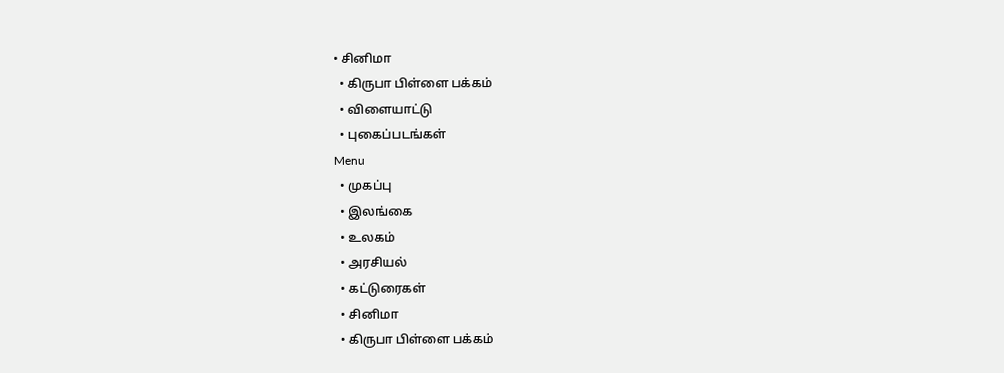• சினிமா
  • கிருபா பிள்ளை பக்கம்
  • விளையாட்டு
  • புகைப்படங்கள்
Menu
  • முகப்பு
  • இலங்கை
  • உலகம்
  • அரசியல்
  • கட்டுரைகள்
  • சினிமா
  • கிருபா பிள்ளை பக்கம்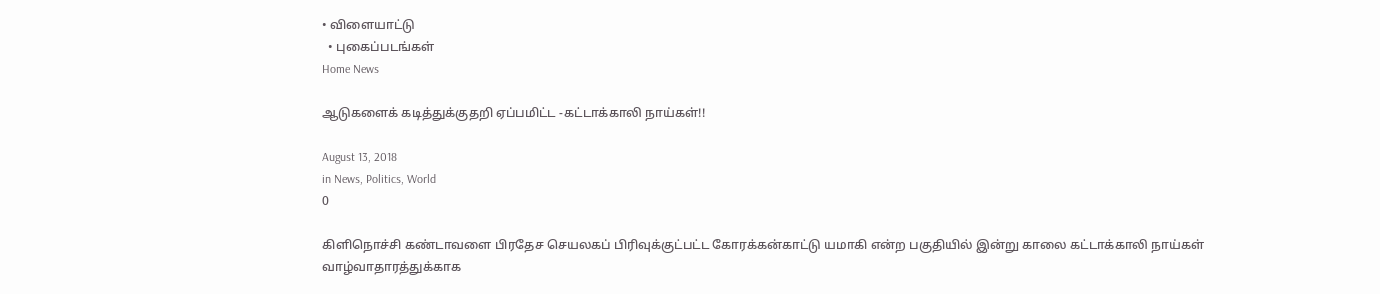• விளையாட்டு
  • புகைப்படங்கள்
Home News

ஆடுகளைக் கடித்துக்குதறி ஏப்பமிட்ட -கட்டாக்காலி நாய்கள்!!

August 13, 2018
in News, Politics, World
0

கிளிநொச்சி கண்டாவளை பிரதேச செயலகப் பிரிவுக்குட்பட்ட கோரக்கன்காட்டு யமாகி என்ற பகுதியில் இன்று காலை கட்டாக்காலி நாய்கள் வாழ்வாதாரத்துக்காக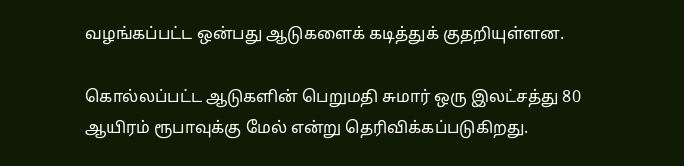வழங்கப்பட்ட ஒன்பது ஆடுகளைக் கடித்துக் குதறியுள்ளன.

கொல்லப்பட்ட ஆடுகளின் பெறுமதி சுமார் ஒரு இலட்சத்து 80 ஆயிரம் ரூபாவுக்கு மேல் என்று தெரிவிக்கப்படுகிறது.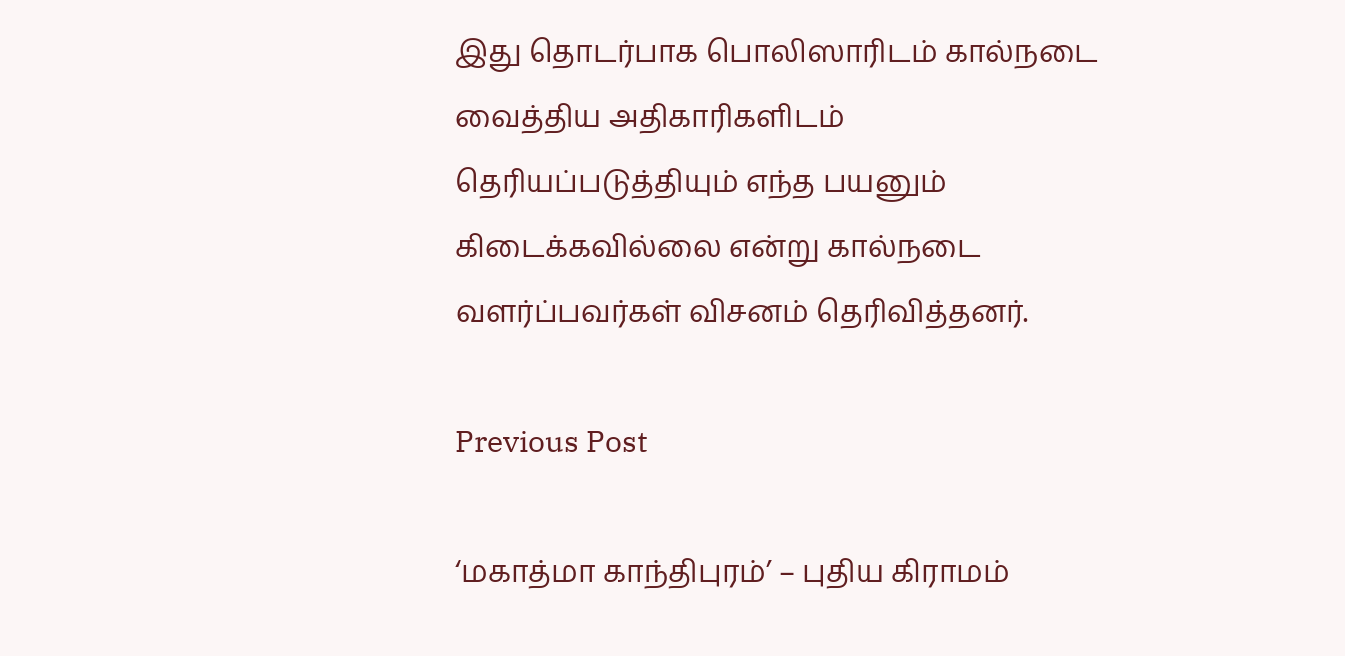இது தொடர்பாக பொலிஸாரிடம் கால்நடை வைத்திய அதிகாரிகளிடம் தெரியப்படுத்தியும் எந்த பயனும் கிடைக்கவில்லை என்று கால்நடை வளர்ப்பவர்கள் விசனம் தெரிவித்தனர்.

Previous Post

‘மகாத்மா காந்திபுரம்’ – புதிய கிராமம்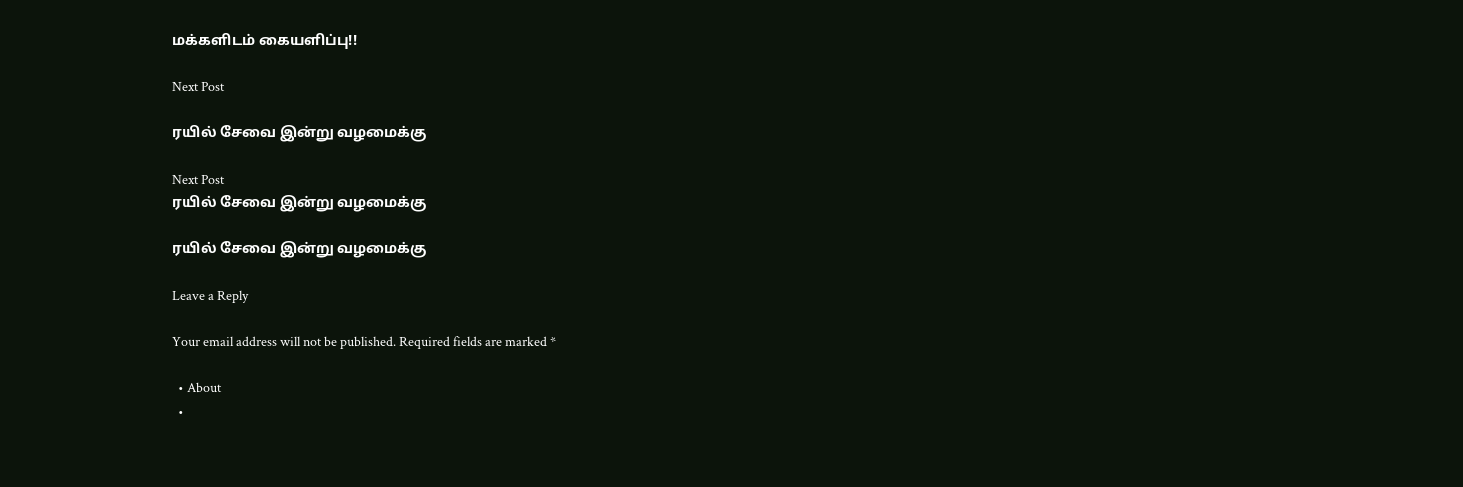மக்களிடம் கையளிப்பு!!

Next Post

ரயில் சேவை இன்று வழமைக்கு

Next Post
ரயில் சேவை இன்று வழமைக்கு

ரயில் சேவை இன்று வழமைக்கு

Leave a Reply

Your email address will not be published. Required fields are marked *

  • About
  •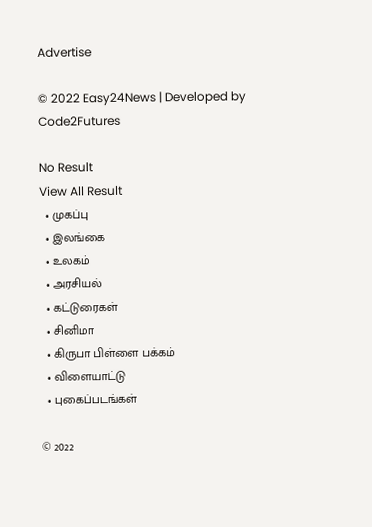Advertise

© 2022 Easy24News | Developed by Code2Futures

No Result
View All Result
  • முகப்பு
  • இலங்கை
  • உலகம்
  • அரசியல்
  • கட்டுரைகள்
  • சினிமா
  • கிருபா பிள்ளை பக்கம்
  • விளையாட்டு
  • புகைப்படங்கள்

© 2022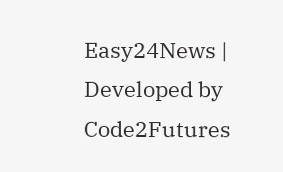Easy24News | Developed by Code2Futures